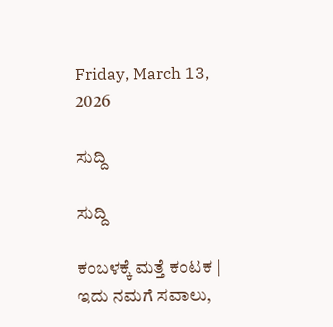Friday, March 13, 2026

ಸುದ್ದಿ

ಸುದ್ದಿ

ಕಂಬಳಕ್ಕೆ ಮತ್ತೆ ಕಂಟಕ | ಇದು ನಮಗೆ ಸವಾಲು,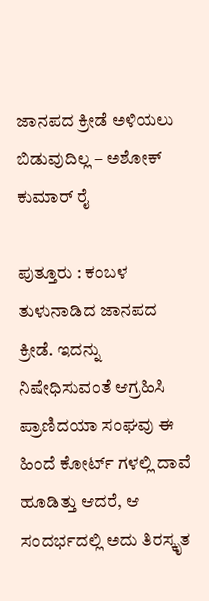ಜಾನಪದ ಕ್ರೀಡೆ ಅಳಿಯಲು ಬಿಡುವುದಿಲ್ಲ – ಅಶೋಕ್ ಕುಮಾರ್ ರೈ

ಪುತ್ತೂರು : ಕಂಬಳ ತುಳುನಾಡಿದ ಜಾನಪದ ಕ್ರೀಡೆ. ಇದನ್ನು ನಿಷೇಧಿಸುವಂತೆ ಆಗ್ರಹಿಸಿ ಪ್ರಾಣಿದಯಾ ಸಂಘವು ಈ ಹಿಂದೆ ಕೋರ್ಟ್ ಗಳಲ್ಲಿ ದಾವೆ ಹೂಡಿತ್ತು ಆದರೆ, ಆ ಸಂದರ್ಭದಲ್ಲಿ ಅದು ತಿರಸ್ಕೃತ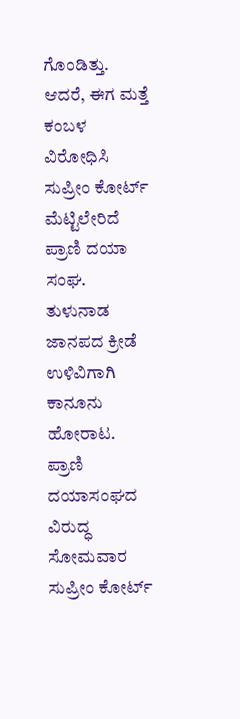ಗೊಂಡಿತ್ತು. ಆದರೆ, ಈಗ ಮತ್ತೆ ಕಂಬಳ ವಿರೋಧಿಸಿ ಸುಪ್ರೀಂ ಕೋರ್ಟ್ ಮೆಟ್ಟಿಲೇರಿದೆ ಪ್ರಾಣಿ ದಯಾ ಸಂಘ. ತುಳುನಾಡ ಜಾನಪದ ಕ್ರೀಡೆ ಉಳಿವಿಗಾಗಿ ಕಾನೂನು ಹೋರಾಟ. ಪ್ರಾಣಿ ದಯಾಸಂಘದ ವಿರುದ್ಧ ಸೋಮವಾರ ಸುಪ್ರೀಂ ಕೋರ್ಟ್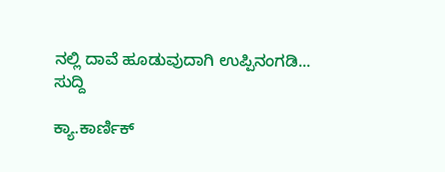ನಲ್ಲಿ ದಾವೆ ಹೂಡುವುದಾಗಿ ಉಪ್ಪಿನಂಗಡಿ...
ಸುದ್ದಿ

ಕ್ಯಾ.ಕಾರ್ಣಿಕ್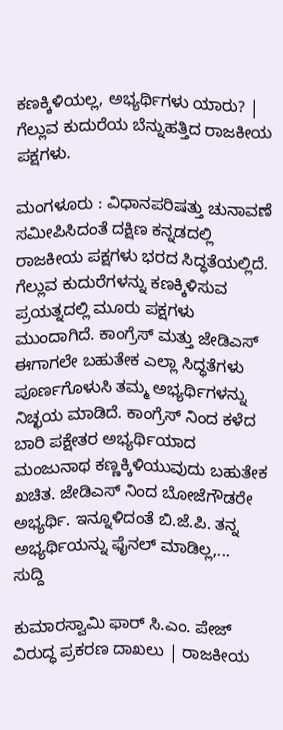ಕಣಕ್ಕಿಳಿಯಲ್ಲ, ಅಭ್ಯರ್ಥಿಗಳು ಯಾರು? | ಗೆಲ್ಲುವ ಕುದುರೆಯ ಬೆನ್ನುಹತ್ತಿದ ರಾಜಕೀಯ ಪಕ್ಷಗಳು.

ಮಂಗಳೂರು : ವಿಧಾನಪರಿಷತ್ತು ಚುನಾವಣೆ ಸಮೀಪಿಸಿದಂತೆ ದಕ್ಷಿಣ ಕನ್ನಡದಲ್ಲಿ ರಾಜಕೀಯ ಪಕ್ಷಗಳು ಭರದ ಸಿದ್ಧತೆಯಲ್ಲಿದೆ. ಗೆಲ್ಲುವ ಕುದುರೆಗಳನ್ನು ಕಣಕ್ಕಿಳಿಸುವ ಪ್ರಯತ್ನದಲ್ಲಿ ಮೂರು ಪಕ್ಷಗಳು ಮುಂದಾಗಿದೆ. ಕಾಂಗ್ರೆಸ್ ಮತ್ತು ಜೇಡಿಎಸ್ ಈಗಾಗಲೇ ಬಹುತೇಕ ಎಲ್ಲಾ ಸಿದ್ಧತೆಗಳು ಪೂರ್ಣಗೊಳುಸಿ ತಮ್ಮ ಅಭ್ಯರ್ಥಿಗಳನ್ನು ನಿಚ್ಛಯ ಮಾಡಿದೆ. ಕಾಂಗ್ರೆಸ್ ನಿಂದ ಕಳೆದ ಬಾರಿ ಪಕ್ಷೇತರ ಅಭ್ಯರ್ಥಿಯಾದ ಮಂಜುನಾಥ ಕಣ್ಣಕ್ಕಿಳಿಯುವುದು ಬಹುತೇಕ ಖಚಿತ. ಜೇಡಿಎಸ್ ನಿಂದ ಬೋಜೆಗೌಡರೇ ಅಭ್ಯರ್ಥಿ. ಇನ್ನೂಳಿದಂತೆ ಬಿ.ಜೆ.ಪಿ. ತನ್ನ ಅಭ್ಯರ್ಥಿಯನ್ನು ಫೈನಲ್ ಮಾಡಿಲ್ಲ,...
ಸುದ್ದಿ

ಕುಮಾರಸ್ವಾಮಿ ಫಾರ್ ಸಿ.ಎಂ. ಪೇಜ್ ವಿರುದ್ಧ ಪ್ರಕರಣ ದಾಖಲು | ರಾಜಕೀಯ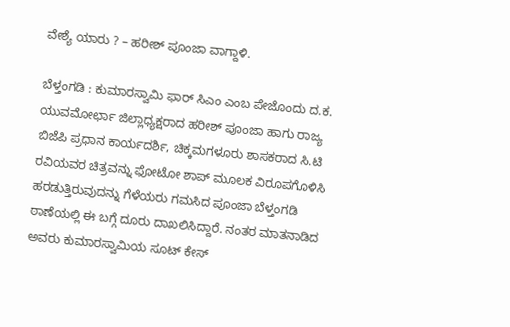ವೇಶ್ಯೆ ಯಾರು ? – ಹರೀಶ್ ಪೂಂಜಾ ವಾಗ್ದಾಳಿ.

ಬೆಳ್ತಂಗಡಿ : ಕುಮಾರಸ್ವಾಮಿ ಫಾರ್ ಸಿಎಂ ಎಂಬ ಪೇಜೊಂದು ದ.ಕ. ಯುವಮೋರ್ಛಾ ಜಿಲ್ಲಾಧ್ಯಕ್ಷರಾದ ಹರೀಶ್ ಪೂಂಜಾ ಹಾಗು ರಾಜ್ಯ ಬಿಜೆಪಿ ಪ್ರಧಾನ ಕಾರ್ಯದರ್ಶಿ, ಚಿಕ್ಕಮಗಳೂರು ಶಾಸಕರಾದ ಸಿ.ಟಿ ರವಿಯವರ ಚಿತ್ರವನ್ನು ಫೋಟೋ ಶಾಪ್ ಮೂಲಕ ವಿರೂಪಗೊಳಿಸಿ ಹರಡುತ್ತಿರುವುದನ್ನು ಗೆಳೆಯರು ಗಮಸಿದ ಪೂಂಜಾ ಬೆಳ್ತಂಗಡಿ ಠಾಣೆಯಲ್ಲಿ ಈ ಬಗ್ಗೆ ದೂರು ದಾಖಲಿಸಿದ್ದಾರೆ. ನಂತರ ಮಾತನಾಡಿದ ಅವರು ಕುಮಾರಸ್ವಾಮಿಯ ಸೂಟ್ ಕೇಸ್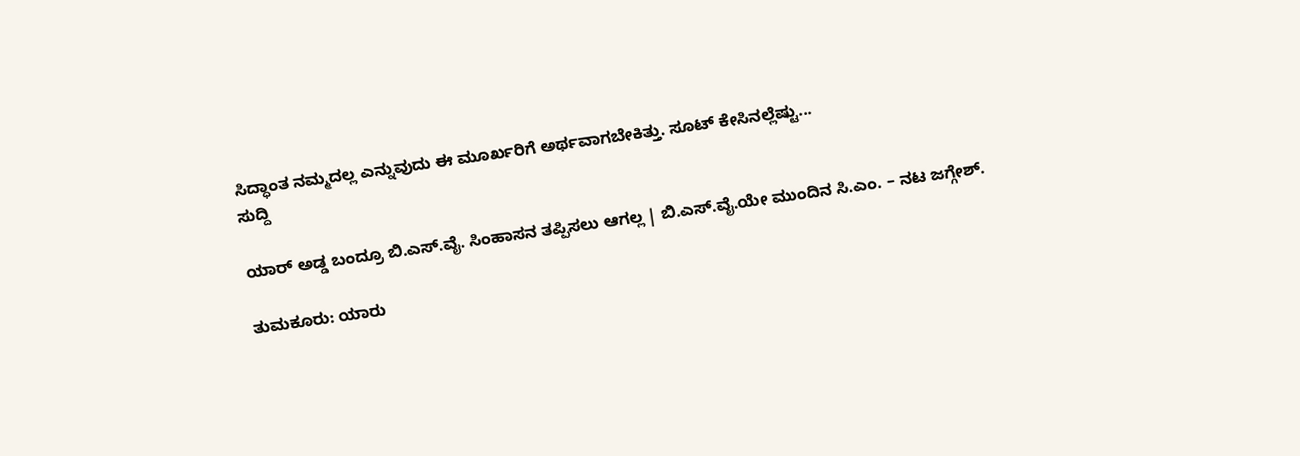ಸಿದ್ಧಾಂತ ನಮ್ಮದಲ್ಲ ಎನ್ನುವುದು ಈ ಮೂರ್ಖರಿಗೆ ಅರ್ಥವಾಗಬೇಕಿತ್ತು. ಸೂಟ್ ಕೇಸಿನಲ್ಲೆಷ್ಟು...
ಸುದ್ದಿ

ಯಾರ್ ಅಡ್ಡ ಬಂದ್ರೂ ಬಿ.ಎಸ್‍.ವೈ. ಸಿಂಹಾಸನ ತಪ್ಪಿಸಲು ಆಗಲ್ಲ | ಬಿ.ಎಸ್.ವೈ.ಯೇ ಮುಂದಿನ ಸಿ.ಎಂ. – ನಟ ಜಗ್ಗೇಶ್.

ತುಮಕೂರು: ಯಾರು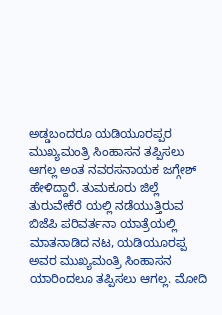ಅಡ್ಡಬಂದರೂ ಯಡಿಯೂರಪ್ಪರ ಮುಖ್ಯಮಂತ್ರಿ ಸಿಂಹಾಸನ ತಪ್ಪಿಸಲು ಆಗಲ್ಲ ಅಂತ ನವರಸನಾಯಕ ಜಗ್ಗೇಶ್ ಹೇಳಿದ್ದಾರೆ. ತುಮಕೂರು ಜಿಲ್ಲೆ ತುರುವೇಕೆರೆ ಯಲ್ಲಿ ನಡೆಯುತ್ತಿರುವ ಬಿಜೆಪಿ ಪರಿವರ್ತನಾ ಯಾತ್ರೆಯಲ್ಲಿ ಮಾತನಾಡಿದ ನಟ, ಯಡಿಯೂರಪ್ಪ ಅವರ ಮುಖ್ಯಮಂತ್ರಿ ಸಿಂಹಾಸನ ಯಾರಿಂದಲೂ ತಪ್ಪಿಸಲು ಆಗಲ್ಲ. ಮೋದಿ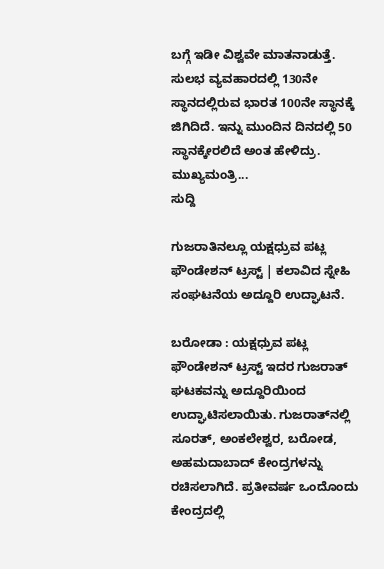ಬಗ್ಗೆ ಇಡೀ ವಿಶ್ವವೇ ಮಾತನಾಡುತ್ತೆ. ಸುಲಭ ವ್ಯವಹಾರದಲ್ಲಿ 130ನೇ ಸ್ಥಾನದಲ್ಲಿರುವ ಭಾರತ 100ನೇ ಸ್ಥಾನಕ್ಕೆ ಜಿಗಿದಿದೆ. ಇನ್ನು ಮುಂದಿನ ದಿನದಲ್ಲಿ 50 ಸ್ಥಾನಕ್ಕೇರಲಿದೆ ಅಂತ ಹೇಳಿದ್ರು. ಮುಖ್ಯಮಂತ್ರಿ...
ಸುದ್ದಿ

ಗುಜರಾತಿನಲ್ಲೂ ಯಕ್ಷಧ್ರುವ ಪಟ್ಲ ಫೌಂಡೇಶನ್ ಟ್ರಸ್ಟ್ | ಕಲಾವಿದ ಸ್ನೇಹಿ ಸಂಘಟನೆಯ ಅದ್ದೂರಿ ಉದ್ಘಾಟನೆ.

ಬರೋಡಾ : ಯಕ್ಷಧ್ರುವ ಪಟ್ಲ ಫೌಂಡೇಶನ್ ಟ್ರಸ್ಟ್ ಇದರ ಗುಜರಾತ್ ಘಟಕವನ್ನು ಅದ್ದೂರಿಯಿಂದ ಉದ್ಘಾಟಿಸಲಾಯಿತು. ಗುಜರಾತ್‌ನಲ್ಲಿ ಸೂರತ್, ಅಂಕಲೇಶ್ವರ, ಬರೋಡ, ಅಹಮದಾಬಾದ್ ಕೇಂದ್ರಗಳನ್ನು ರಚಿಸಲಾಗಿದೆ. ಪ್ರತೀವರ್ಷ ಒಂದೊಂದು ಕೇಂದ್ರದಲ್ಲಿ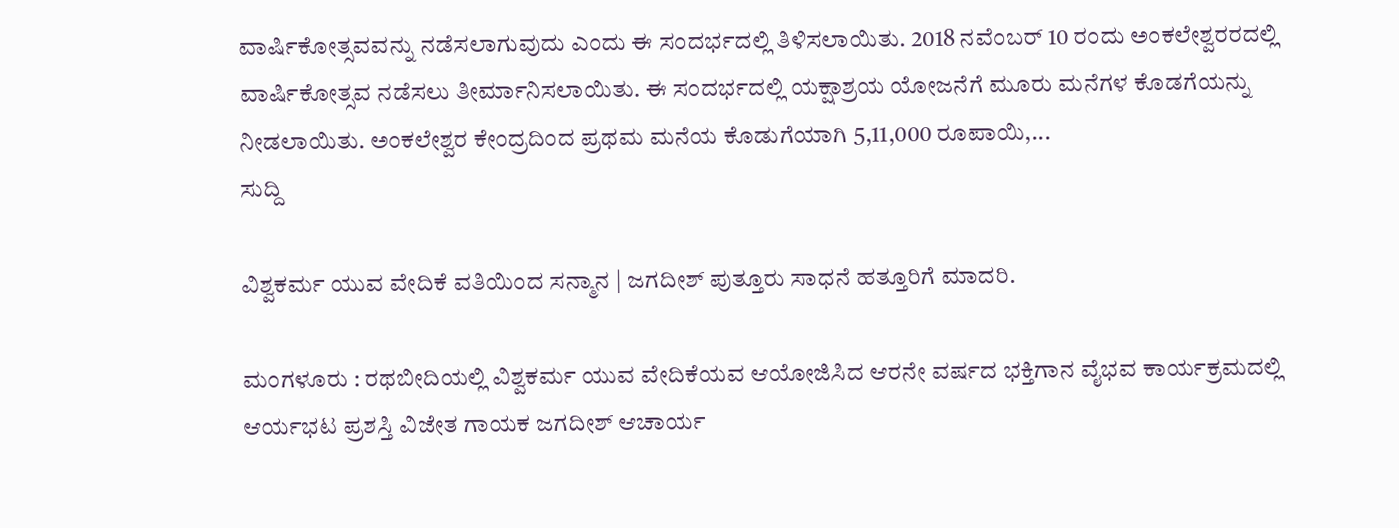ವಾರ್ಷಿಕೋತ್ಸವವನ್ನು ನಡೆಸಲಾಗುವುದು ಎಂದು ಈ ಸಂದರ್ಭದಲ್ಲಿ ತಿಳಿಸಲಾಯಿತು. 2018 ನವೆಂಬರ್ 10 ರಂದು ಅಂಕಲೇಶ್ವರರದಲ್ಲಿ ವಾರ್ಷಿಕೋತ್ಸವ ನಡೆಸಲು ತೀರ್ಮಾನಿಸಲಾಯಿತು. ಈ ಸಂದರ್ಭದಲ್ಲಿ ಯಕ್ಷಾಶ್ರಯ ಯೋಜನೆಗೆ ಮೂರು ಮನೆಗಳ ಕೊಡಗೆಯನ್ನು ನೀಡಲಾಯಿತು. ಅಂಕಲೇಶ್ವರ ಕೇಂದ್ರದಿಂದ ಪ್ರಥಮ ಮನೆಯ ಕೊಡುಗೆಯಾಗಿ 5,11,000 ರೂಪಾಯಿ,...
ಸುದ್ದಿ

ವಿಶ್ವಕರ್ಮ ಯುವ ವೇದಿಕೆ ವತಿಯಿಂದ ಸನ್ಮಾನ | ಜಗದೀಶ್ ಪುತ್ತೂರು ಸಾಧನೆ ಹತ್ತೂರಿಗೆ ಮಾದರಿ.

ಮಂಗಳೂರು : ರಥಬೀದಿಯಲ್ಲಿ ವಿಶ್ವಕರ್ಮ ಯುವ ವೇದಿಕೆಯವ ಆಯೋಜಿಸಿದ ಆರನೇ ವರ್ಷದ ಭಕ್ತಿಗಾನ ವೈಭವ ಕಾರ್ಯಕ್ರಮದಲ್ಲಿ ಆರ್ಯಭಟ ಪ್ರಶಸ್ತಿ ವಿಜೇತ ಗಾಯಕ ಜಗದೀಶ್ ಆಚಾರ್ಯ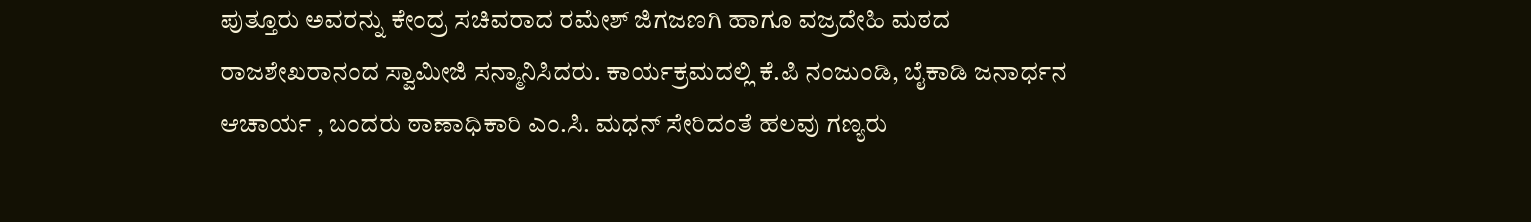ಪುತ್ತೂರು ಅವರನ್ನು ಕೇಂದ್ರ ಸಚಿವರಾದ ರಮೇಶ್ ಜಿಗಜಣಗಿ ಹಾಗೂ ವಜ್ರದೇಹಿ ಮಠದ ರಾಜಶೇಖರಾನಂದ ಸ್ವಾಮೀಜಿ ಸನ್ಮಾನಿಸಿದರು. ಕಾರ್ಯಕ್ರಮದಲ್ಲಿ ಕೆ.ಪಿ ನಂಜುಂಡಿ, ಬೈಕಾಡಿ ಜನಾರ್ಧನ ಆಚಾರ್ಯ , ಬಂದರು ಠಾಣಾಧಿಕಾರಿ ಎಂ.ಸಿ. ಮಧನ್ ಸೇರಿದಂತೆ ಹಲವು ಗಣ್ಯರು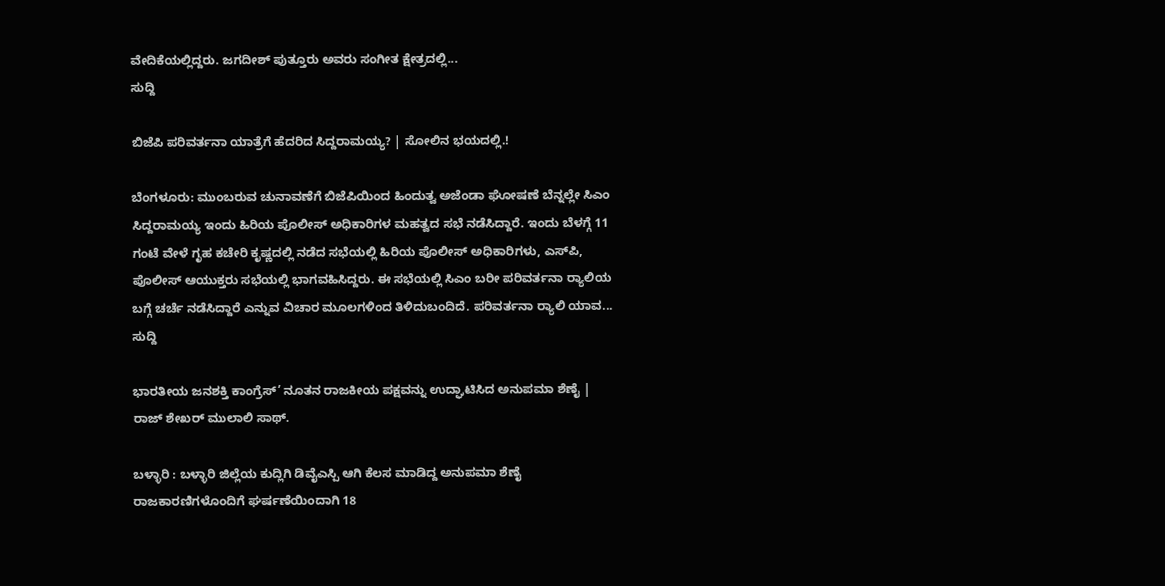ವೇದಿಕೆಯಲ್ಲಿದ್ದರು. ಜಗದೀಶ್ ಪುತ್ತೂರು ಅವರು ಸಂಗೀತ ಕ್ಷೇತ್ರದಲ್ಲಿ...
ಸುದ್ದಿ

ಬಿಜೆಪಿ ಪರಿವರ್ತನಾ ಯಾತ್ರೆಗೆ ಹೆದರಿದ ಸಿದ್ದರಾಮಯ್ಯ? | ಸೋಲಿನ ಭಯದಲ್ಲಿ.!

ಬೆಂಗಳೂರು: ಮುಂಬರುವ ಚುನಾವಣೆಗೆ ಬಿಜೆಪಿಯಿಂದ ಹಿಂದುತ್ವ ಅಜೆಂಡಾ ಘೋಷಣೆ ಬೆನ್ನಲ್ಲೇ ಸಿಎಂ ಸಿದ್ದರಾಮಯ್ಯ ಇಂದು ಹಿರಿಯ ಪೊಲೀಸ್ ಅಧಿಕಾರಿಗಳ ಮಹತ್ವದ ಸಭೆ ನಡೆಸಿದ್ದಾರೆ. ಇಂದು ಬೆಳಗ್ಗೆ 11 ಗಂಟೆ ವೇಳೆ ಗೃಹ ಕಚೇರಿ ಕೃಷ್ಣದಲ್ಲಿ ನಡೆದ ಸಭೆಯಲ್ಲಿ ಹಿರಿಯ ಪೊಲೀಸ್ ಅಧಿಕಾರಿಗಳು, ಎಸ್‍ಪಿ, ಪೊಲೀಸ್ ಆಯುಕ್ತರು ಸಭೆಯಲ್ಲಿ ಭಾಗವಹಿಸಿದ್ದರು. ಈ ಸಭೆಯಲ್ಲಿ ಸಿಎಂ ಬರೀ ಪರಿವರ್ತನಾ ರ‍್ಯಾಲಿಯ ಬಗ್ಗೆ ಚರ್ಚೆ ನಡೆಸಿದ್ದಾರೆ ಎನ್ನುವ ವಿಚಾರ ಮೂಲಗಳಿಂದ ತಿಳಿದುಬಂದಿದೆ. ಪರಿವರ್ತನಾ ರ‍್ಯಾಲಿ ಯಾವ...
ಸುದ್ದಿ

ಭಾರತೀಯ ಜನಶಕ್ತಿ ಕಾಂಗ್ರೆಸ್’ ನೂತನ ರಾಜಕೀಯ ಪಕ್ಷವನ್ನು ಉದ್ಘಾಟಿಸಿದ ಅನುಪಮಾ ಶೆಣೈ | ರಾಜ್ ಶೇಖರ್ ಮುಲಾಲಿ ಸಾಥ್.

ಬಳ್ಳಾರಿ : ಬಳ್ಳಾರಿ ಜಿಲ್ಲೆಯ ಕುದ್ಲಿಗಿ ಡಿವೈಎಸ್ಪಿ ಆಗಿ ಕೆಲಸ ಮಾಡಿದ್ದ ಅನುಪಮಾ ಶೆಣೈ ರಾಜಕಾರಣಿಗಳೊಂದಿಗೆ ಘರ್ಷಣೆಯಿಂದಾಗಿ 18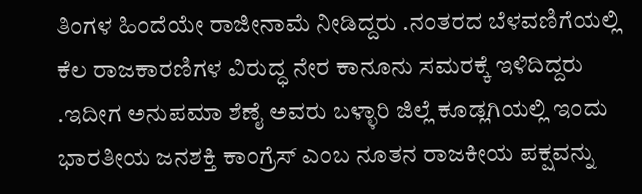ತಿಂಗಳ ಹಿಂದೆಯೇ ರಾಜೀನಾಮೆ ನೀಡಿದ್ದರು .ನಂತರದ ಬೆಳವಣಿಗೆಯಲ್ಲಿ ಕೆಲ ರಾಜಕಾರಣಿಗಳ ವಿರುದ್ಧ ನೇರ ಕಾನೂನು ಸಮರಕ್ಕೆ ಇಳಿದಿದ್ದರು .ಇದೀಗ ಅನುಪಮಾ ಶೆಣೈ ಅವರು ಬಳ್ಳಾರಿ ಜಿಲ್ಲೆ ಕೂಡ್ಲಗಿಯಲ್ಲಿ ಇಂದು ಭಾರತೀಯ ಜನಶಕ್ತಿ ಕಾಂಗ್ರೆಸ್ ಎಂಬ ನೂತನ ರಾಜಕೀಯ ಪಕ್ಷವನ್ನು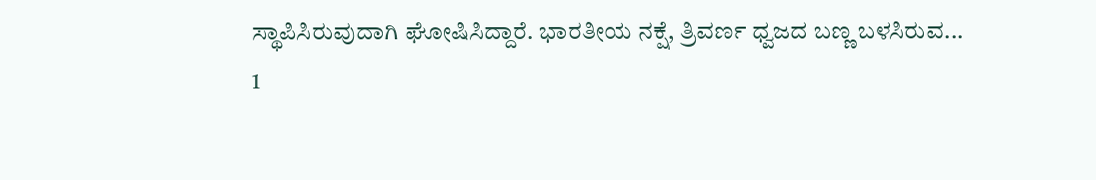ಸ್ಥಾಪಿಸಿರುವುದಾಗಿ ಘೋಷಿಸಿದ್ದಾರೆ. ಭಾರತೀಯ ನಕ್ಷೆ, ತ್ರಿವರ್ಣ ಧ್ವಜದ ಬಣ್ಣ ಬಳಸಿರುವ...
1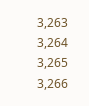3,263 3,264 3,265 3,266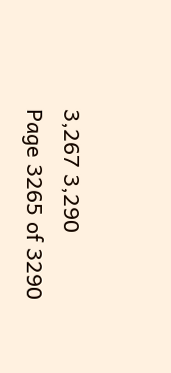3,267 3,290
Page 3265 of 3290